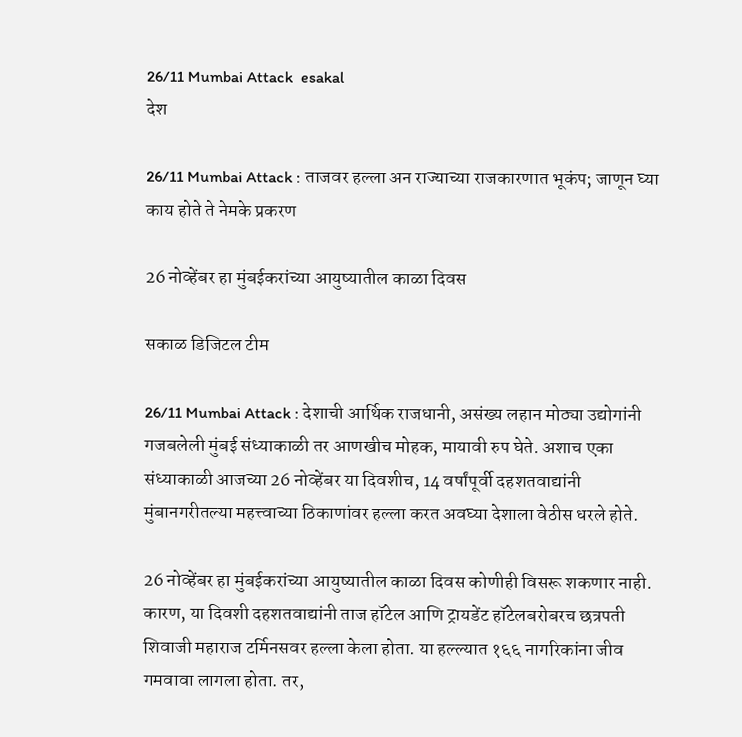26/11 Mumbai Attack  esakal
देश

26/11 Mumbai Attack : ताजवर हल्ला अन राज्याच्या राजकारणात भूकंप; जाणून घ्या काय होते ते नेमके प्रकरण

26 नोव्हेंबर हा मुंबईकरांच्या आयुष्यातील काळा दिवस

सकाळ डिजिटल टीम

26/11 Mumbai Attack : देशाची आर्थिक राजधानी, असंख्य लहान मोठ्या उद्योगांनी गजबलेली मुंबई संध्याकाळी तर आणखीच मोहक, मायावी रुप घेते. अशाच एका संध्याकाळी आजच्या 26 नोव्हेंबर या दिवशीच, 14 वर्षांपूर्वी दहशतवाद्यांनी मुंबानगरीतल्या महत्त्वाच्या ठिकाणांवर हल्ला करत अवघ्या देशाला वेठीस धरले होते.

26 नोव्हेंबर हा मुंबईकरांच्या आयुष्यातील काळा दिवस कोणीही विसरू शकणार नाही. कारण, या दिवशी दहशतवाद्यांनी ताज हॉटेल आणि ट्रायडेंट हॉटेलबरोबरच छत्रपती शिवाजी महाराज टर्मिनसवर हल्ला केला होता. या हल्ल्यात १६६ नागरिकांना जीव गमवावा लागला होता. तर,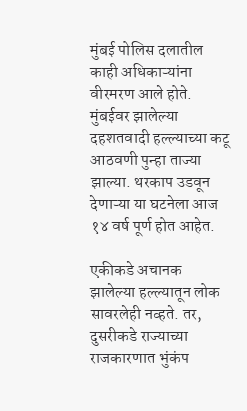मुंबई पोलिस दलातील काही अधिकाऱ्यांना वीरमरण आले होते. मुंबईवर झालेल्या दहशतवादी हल्ल्याच्या कटू आठवणी पुन्हा ताज्या झाल्या. थरकाप उडवून देणाऱ्या या घटनेला आज १४ वर्ष पूर्ण होत आहेत.

एकीकडे अचानक झालेल्या हल्ल्यातून लोक सावरलेही नव्हते. तर, दुसरीकडे राज्याच्या राजकारणात भुंकंप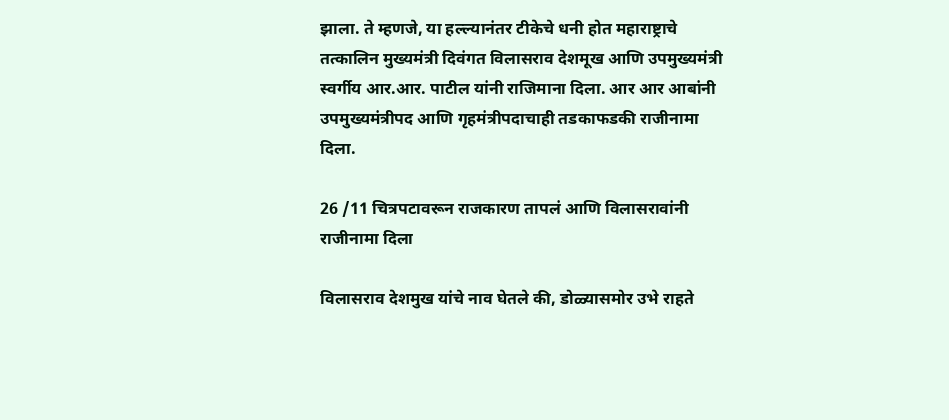झाला. ते म्हणजे, या हल्ल्यानंतर टीकेचे धनी होत महाराष्ट्राचे तत्कालिन मुख्यमंत्री दिवंगत विलासराव देशमूख आणि उपमुख्यमंत्री स्वर्गीय आर.आर. पाटील यांनी राजिमाना दिला. आर आर आबांनी उपमुख्यमंत्रीपद आणि गृहमंत्रीपदाचाही तडकाफडकी राजीनामा दिला.

26 /11 चित्रपटावरून राजकारण तापलं आणि विलासरावांनी राजीनामा दिला

विलासराव देशमुख यांचे नाव घेतले की, डोळ्यासमोर उभे राहते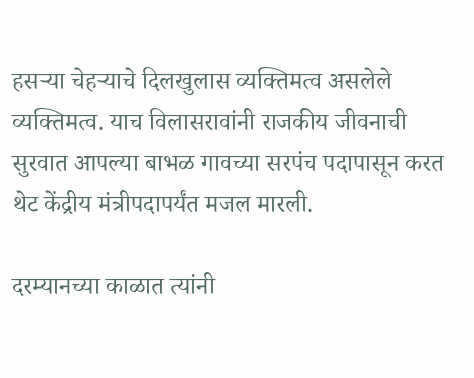हसऱ्या चेहऱ्याचे दिलखुलास व्यक्तिमत्व असलेले व्यक्तिमत्व. याच विलासरावांनी राजकीय जीवनाची सुरवात आपल्या बाभळ गावच्या सरपंच पदापासून करत थेट केंद्रीय मंत्रीपदापर्यंत मजल मारली.

दरम्यानच्या काळात त्यांनी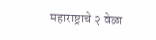महाराष्ट्राचे २ वेळा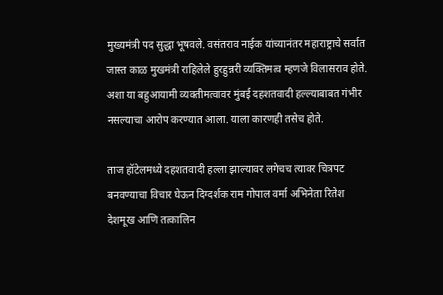मुख्यमंत्री पद सुद्धा भूषवले. वसंतराव नाईक यांच्यानंतर महाराष्ट्राचे सर्वात जास्त काळ मुखमंत्री राहिलेले हुरहुन्नरी व्यक्तिमत्व म्हणजे विलासराव होते. अशा या बहुआयामी व्यक्तीमत्वावर मुंबई दहशतवादी हल्ल्याबाबत गंभीर नसल्याचा आरोप करण्यात आला. याला कारणही तसेच होते.

ताज हॉटेलमध्ये दहशतवादी हल्ला झाल्यावर लगेचच त्यावर चित्रपट बनवण्याचा विचार घेऊन दिग्दर्शक राम गोपाल वर्मा अभिनेता रितेश देशमूख आणि तत्कालिन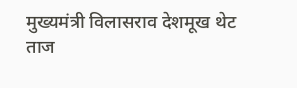मुख्यमंत्री विलासराव देशमूख थेट ताज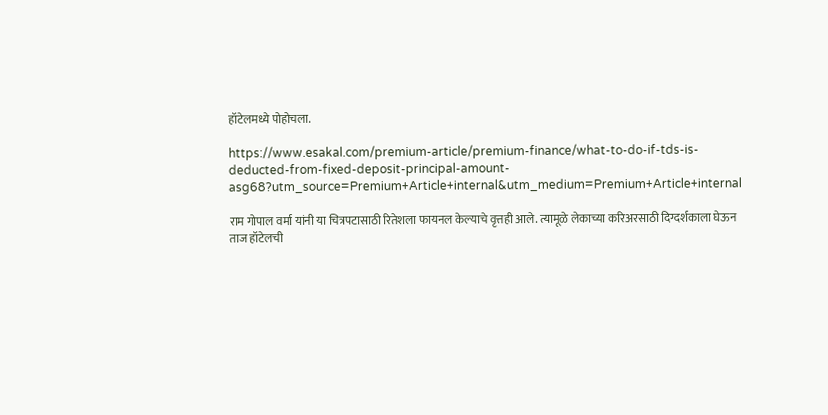हॉटेलमध्ये पोहोचला.

https://www.esakal.com/premium-article/premium-finance/what-to-do-if-tds-is-deducted-from-fixed-deposit-principal-amount-asg68?utm_source=Premium+Article+internal&utm_medium=Premium+Article+internal

राम गोपाल वर्मा यांनी या चित्रपटासाठी रितेशला फायनल केल्याचे वृत्तही आले. त्यामूळे लेकाच्या करिअरसाठी दिग्दर्शकाला घेऊन ताज हॉटेलची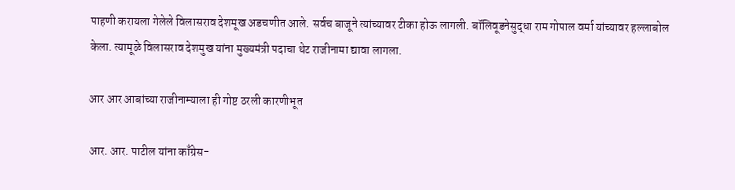पाहणी करायला गेलेले विलासराव देशमूख अडचणीत आले. सर्वच बाजूने त्यांच्यावर टीका होऊ लागली. बॉलिवूडनेसुद्धा राम गोपाल वर्मा यांच्यावर हल्लाबोल केला. त्यामूळे विलासराव देशमुख यांना मुख्यमंत्री पदाचा थेट राजीनामा द्यावा लागला.

आर आर आबांच्या राजीनाम्याला ही गोष्ट ठरली कारणीभूत

आर. आर. पाटील यांना काँग्रेस-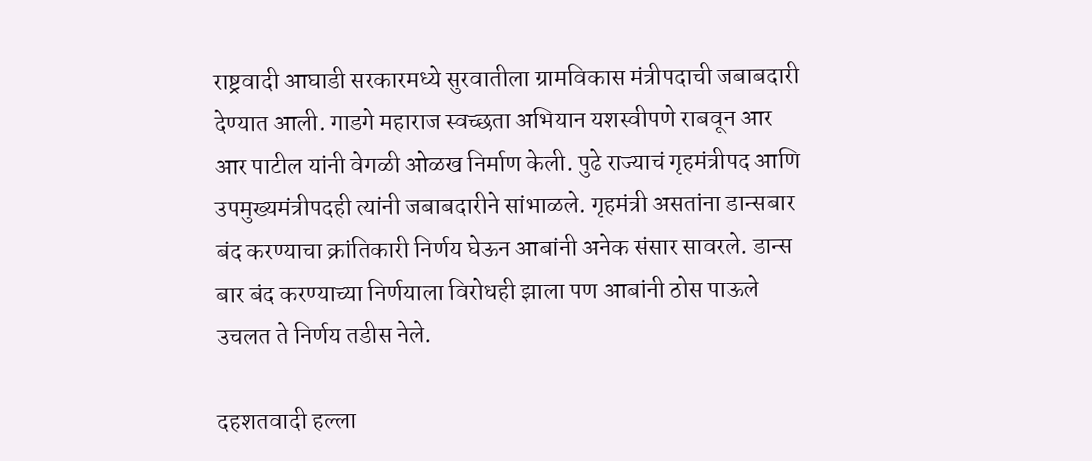राष्ट्रवादी आघाडी सरकारमध्ये सुरवातीला ग्रामविकास मंत्रीपदाची जबाबदारी देण्यात आली. गाडगे महाराज स्वच्छता अभियान यशस्वीपणे राबवून आर आर पाटील यांनी वेगळी ओळख निर्माण केली. पुढे राज्याचं गृहमंत्रीपद आणि उपमुख्यमंत्रीपदही त्यांनी जबाबदारीने सांभाळले. गृहमंत्री असतांना डान्सबार बंद करण्याचा क्रांतिकारी निर्णय घेऊन आबांनी अनेक संसार सावरले. डान्स बार बंद करण्याच्या निर्णयाला विरोधही झाला पण आबांनी ठोस पाऊले उचलत ते निर्णय तडीस नेले.

दहशतवादी हल्ला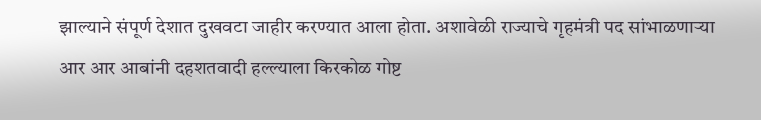झाल्याने संपूर्ण देशात दुखवटा जाहीर करण्यात आला होता. अशावेळी राज्याचे गृहमंत्री पद सांभाळणाऱ्या आर आर आबांनी दहशतवादी हल्ल्याला किरकोळ गोष्ट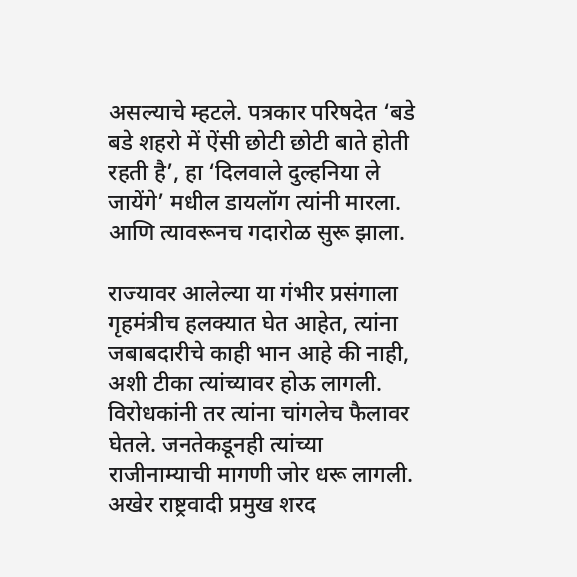असल्याचे म्हटले. पत्रकार परिषदेत ‘बडे बडे शहरो में ऐंसी छोटी छोटी बाते होती रहती है’, हा ‘दिलवाले दुल्हनिया ले जायेंगे’ मधील डायलॉग त्यांनी मारला. आणि त्यावरूनच गदारोळ सुरू झाला.

राज्यावर आलेल्या या गंभीर प्रसंगाला गृहमंत्रीच हलक्यात घेत आहेत, त्यांना जबाबदारीचे काही भान आहे की नाही, अशी टीका त्यांच्यावर होऊ लागली. विरोधकांनी तर त्यांना चांगलेच फैलावर घेतले. जनतेकडूनही त्यांच्या राजीनाम्याची मागणी जोर धरू लागली. अखेर राष्ट्रवादी प्रमुख शरद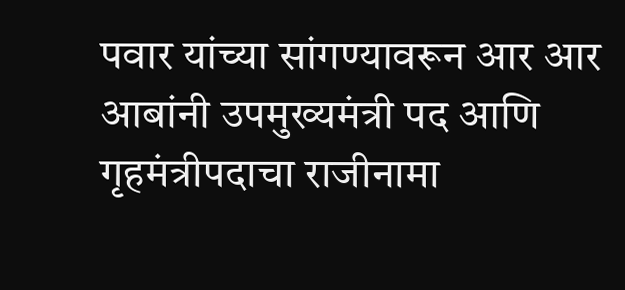पवार यांच्या सांगण्यावरून आर आर आबांनी उपमुख्यमंत्री पद आणि गृहमंत्रीपदाचा राजीनामा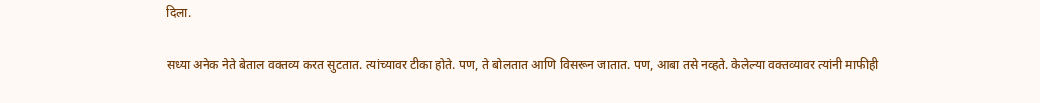दिला.

सध्या अनेक नेते बेताल वक्तव्य करत सुटतात. त्यांच्यावर टीका होते. पण, ते बोलतात आणि विसरून जातात. पण, आबा तसे नव्हते. केलेल्या वक्तव्यावर त्यांनी माफीही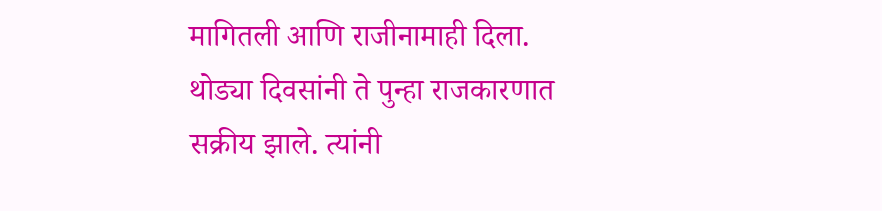मागितली आणि राजीनामाही दिला. थोड्या दिवसांनी ते पुन्हा राजकारणात सक्रीय झाले. त्यांनी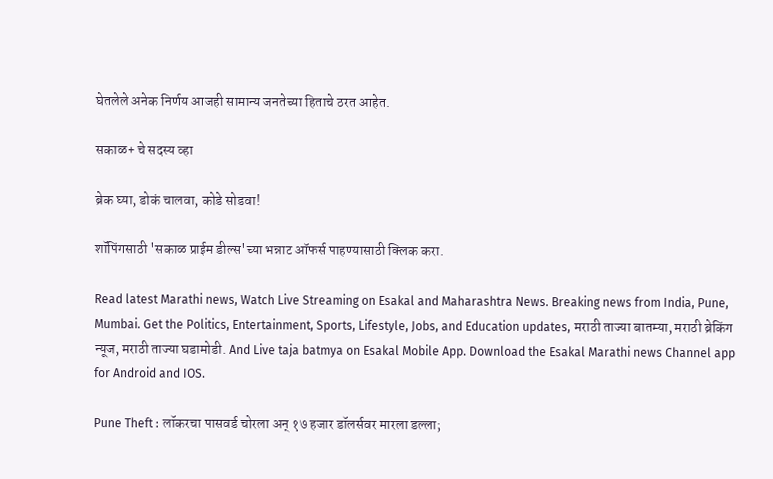घेतलेले अनेक निर्णय आजही सामान्य जनतेच्या हिताचे ठरत आहेत.

सकाळ+ चे सदस्य व्हा

ब्रेक घ्या, डोकं चालवा, कोडे सोडवा!

शॉपिंगसाठी 'सकाळ प्राईम डील्स'च्या भन्नाट ऑफर्स पाहण्यासाठी क्लिक करा.

Read latest Marathi news, Watch Live Streaming on Esakal and Maharashtra News. Breaking news from India, Pune, Mumbai. Get the Politics, Entertainment, Sports, Lifestyle, Jobs, and Education updates, मराठी ताज्या बातम्या, मराठी ब्रेकिंग न्यूज, मराठी ताज्या घडामोडी. And Live taja batmya on Esakal Mobile App. Download the Esakal Marathi news Channel app for Android and IOS.

Pune Theft : लॉकरचा पासवर्ड चोरला अन् १७ हजार डॉलर्सवर मारला डल्ला;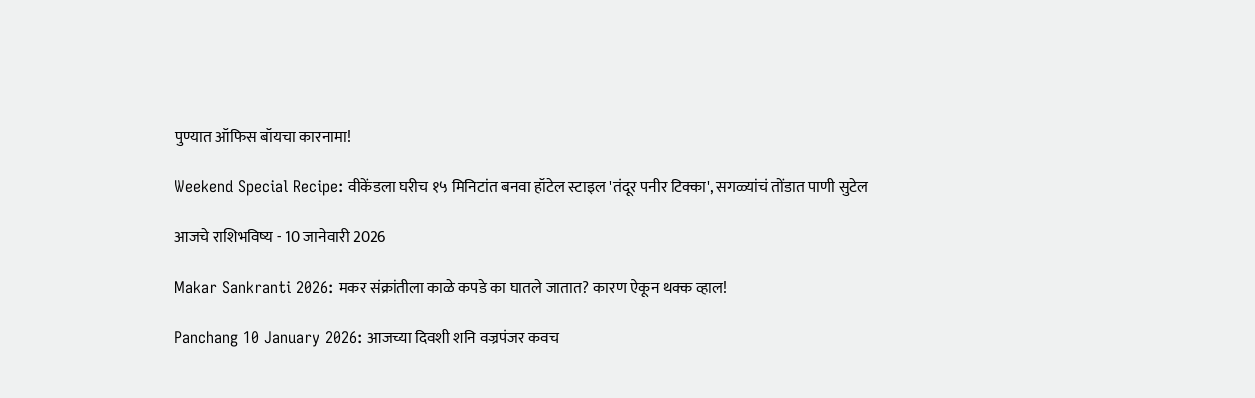पुण्यात ऑफिस बॉयचा कारनामा!

Weekend Special Recipe: वीकेंडला घरीच १५ मिनिटांत बनवा हॉटेल स्टाइल 'तंदूर पनीर टिक्का', सगळ्यांचं तोंडात पाणी सुटेल

आजचे राशिभविष्य - 10 जानेवारी 2026

Makar Sankranti 2026: मकर संक्रांतीला काळे कपडे का घातले जातात? कारण ऐकून थक्क व्हाल!

Panchang 10 January 2026: आजच्या दिवशी शनि वज्रपंजर कवच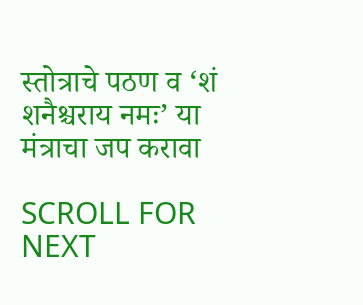स्तोत्राचे पठण व ‘शं शनैश्चराय नमः’ या मंत्राचा जप करावा

SCROLL FOR NEXT